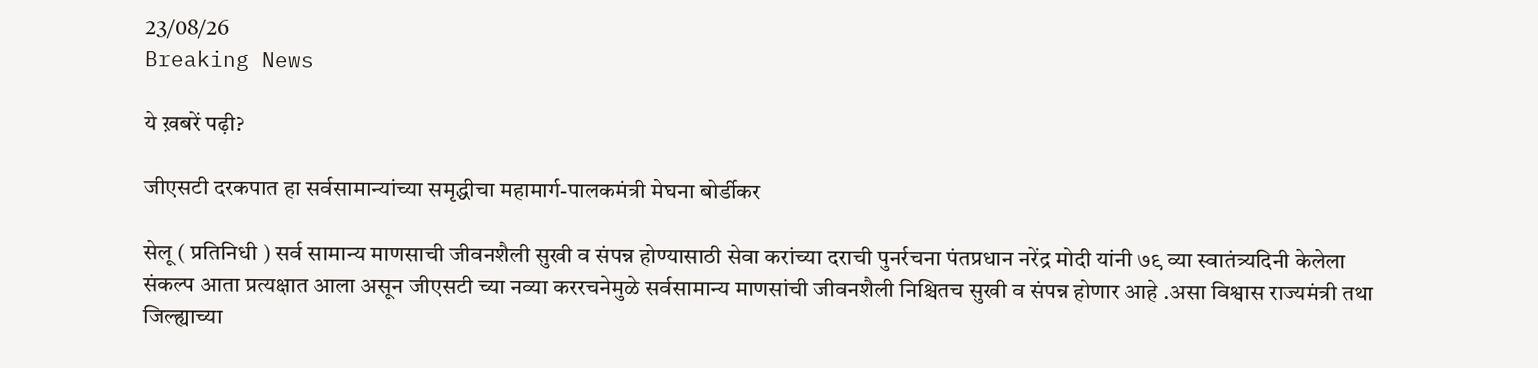23/08/26
Breaking News

ये ख़बरें पढ़ी?

जीएसटी दरकपात हा सर्वसामान्यांच्या समृद्धीचा महामार्ग-पालकमंत्री मेघना बोर्डीकर

सेलू ( प्रतिनिधी ) सर्व सामान्य माणसाची जीवनशैली सुखी व संपन्न होण्यासाठी सेवा करांच्या दराची पुनर्रचना पंतप्रधान नरेंद्र मोदी यांनी ७९ व्या स्वातंत्र्यदिनी केलेला संकल्प आता प्रत्यक्षात आला असून जीएसटी च्या नव्या कररचनेमुळे सर्वसामान्य माणसांची जीवनशैली निश्चितच सुखी व संपन्न होणार आहे .असा विश्वास राज्यमंत्री तथा जिल्ह्याच्या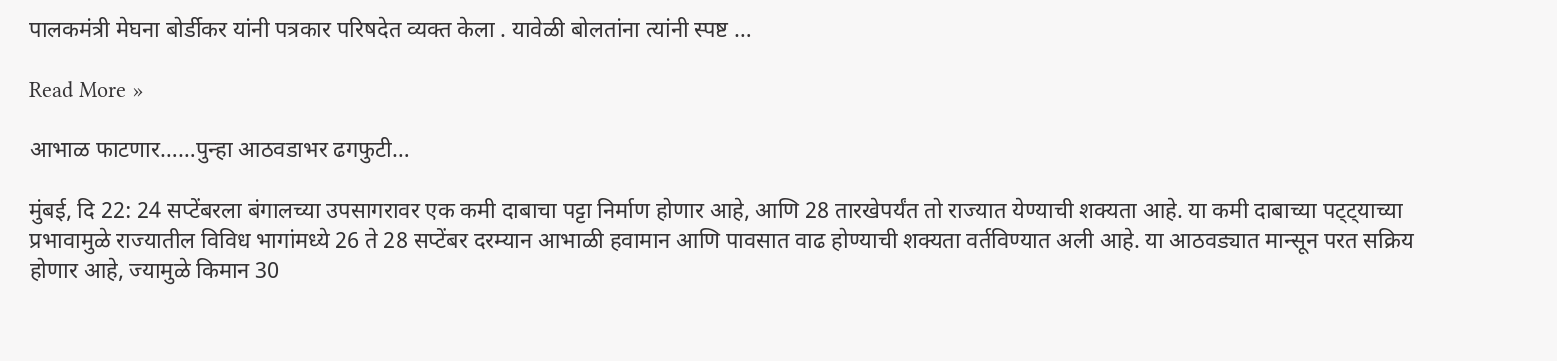पालकमंत्री मेघना बोर्डीकर यांनी पत्रकार परिषदेत व्यक्त केला . यावेळी बोलतांना त्यांनी स्पष्ट …

Read More »

आभाळ फाटणार……पुन्हा आठवडाभर ढगफुटी…

मुंबई, दि 22: 24 सप्टेंबरला बंगालच्या उपसागरावर एक कमी दाबाचा पट्टा निर्माण होणार आहे, आणि 28 तारखेपर्यंत तो राज्यात येण्याची शक्यता आहे. या कमी दाबाच्या पट्ट्याच्या प्रभावामुळे राज्यातील विविध भागांमध्ये 26 ते 28 सप्टेंबर दरम्यान आभाळी हवामान आणि पावसात वाढ होण्याची शक्यता वर्तविण्यात अली आहे. या आठवड्यात मान्सून परत सक्रिय होणार आहे, ज्यामुळे किमान 30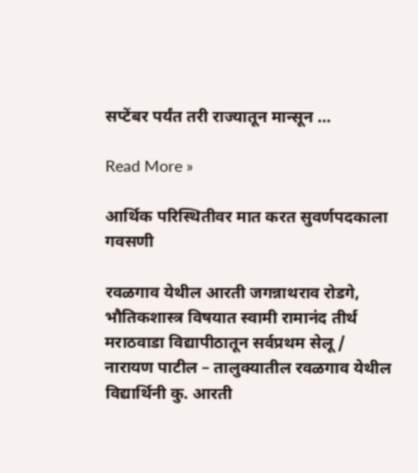सप्टेंबर पर्यंत तरी राज्यातून मान्सून …

Read More »

आर्थिक परिस्थितीवर मात करत सुवर्णपदकाला गवसणी

रवळगाव येथील आरती जगन्नाथराव रोडगे, भौतिकशास्त्र विषयात स्वामी रामानंद तीर्थ मराठवाडा विद्यापीठातून सर्वप्रथम सेलू / नारायण पाटील – तालुक्यातील रवळगाव येथील विद्यार्थिनी कु. आरती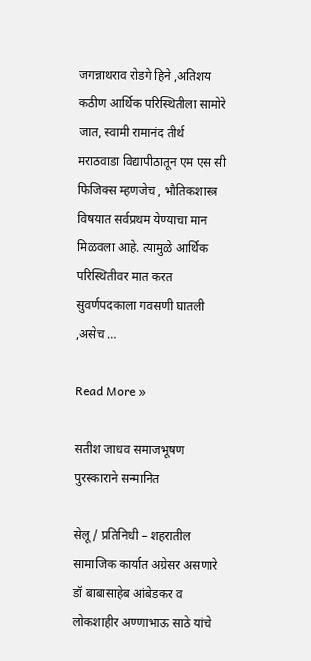जगन्नाथराव रोडगे हिने ,अतिशय कठीण आर्थिक परिस्थितीला सामोरे जात, स्वामी रामानंद तीर्थ मराठवाडा विद्यापीठातून एम एस सी फिजिक्स म्हणजेच , भौतिकशास्त्र विषयात सर्वप्रथम येण्याचा मान मिळवला आहे. त्यामुळे आर्थिक परिस्थितीवर मात करत सुवर्णपदकाला गवसणी घातली ,असेच …

Read More »

सतीश जाधव समाजभूषण पुरस्काराने सन्मानित

सेलू / प्रतिनिधी – शहरातील सामाजिक कार्यात अग्रेसर असणारे डॉ बाबासाहेब आंबेडकर व लोकशाहीर अण्णाभाऊ साठे यांचे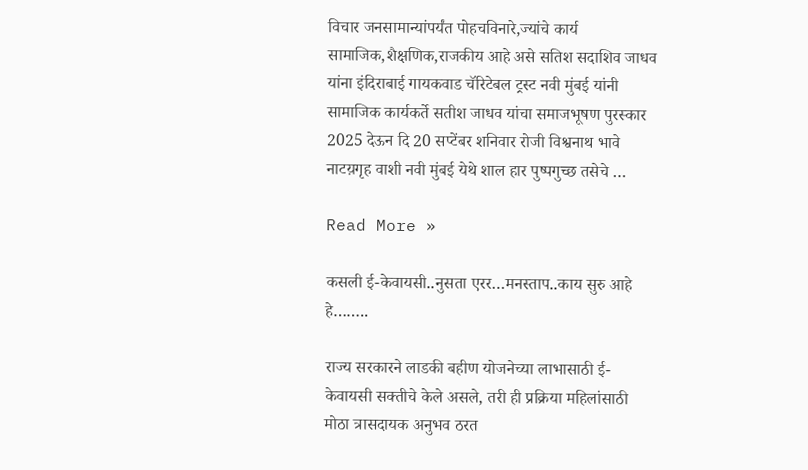विचार जनसामान्यांपर्यंत पोहचविनारे,ज्यांचे कार्य सामाजिक,शैक्षणिक,राजकीय आहे असे सतिश सदाशिव जाधव यांना इंदिराबाई गायकवाड चॅरिटेबल ट्रस्ट नवी मुंबई यांनी सामाजिक कार्यकर्ते सतीश जाधव यांचा समाजभूषण पुरस्कार 2025 देऊन दि 20 सप्टेंबर शनिवार रोजी विश्वनाथ भावे नाटय़गृह वाशी नवी मुंबई येथे शाल हार पुष्पगुच्छ तसेचे …

Read More »

कसली ई-केवायसी..नुसता एरर…मनस्ताप..काय सुरु आहे हे……..

राज्य सरकारने लाडकी बहीण योजनेच्या लाभासाठी ई-केवायसी सक्तीचे केले असले, तरी ही प्रक्रिया महिलांसाठी मोठा त्रासदायक अनुभव ठरत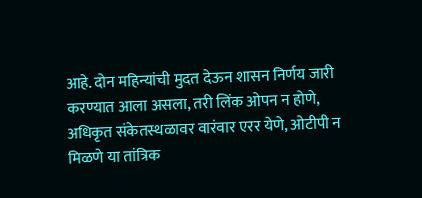आहे. दोन महिन्यांची मुदत देऊन शासन निर्णय जारी करण्यात आला असला, तरी लिंक ओपन न होणे, अधिकृत संकेतस्थळावर वारंवार एरर येणे, ओटीपी न मिळणे या तांत्रिक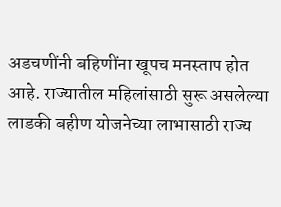अडचणींनी बहिणींना खूपच मनस्ताप होत आहे. राज्यातील महिलांसाठी सुरू असलेल्या लाडकी बहीण योजनेच्या लाभासाठी राज्य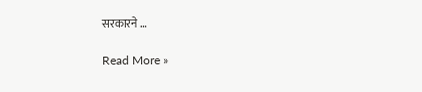सरकारने …

Read More »